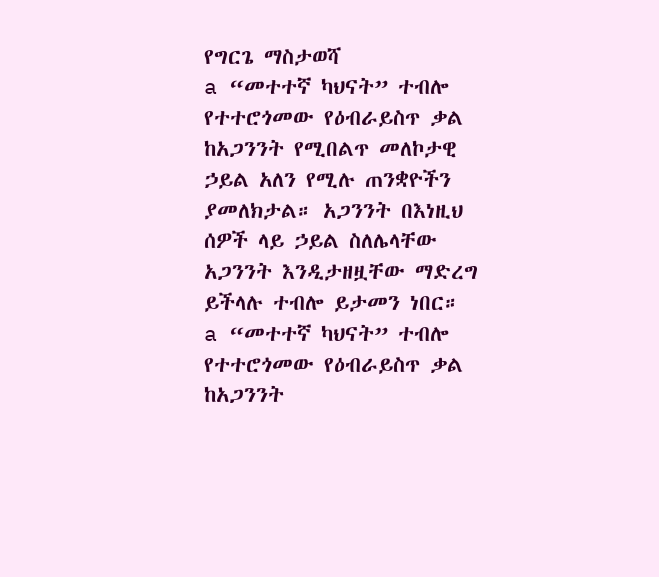የግርጌ ማስታወሻ
a “መተተኛ ካህናት” ተብሎ የተተሮጎመው የዕብራይስጥ ቃል ከአጋንንት የሚበልጥ መለኮታዊ ኃይል አለን የሚሉ ጠንቋዮችን ያመለክታል። አጋንንት በእነዚህ ሰዎች ላይ ኃይል ስለሌላቸው አጋንንት እንዲታዘዟቸው ማድረግ ይችላሉ ተብሎ ይታመን ነበር።
a “መተተኛ ካህናት” ተብሎ የተተሮጎመው የዕብራይስጥ ቃል ከአጋንንት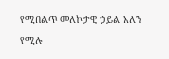የሚበልጥ መለኮታዊ ኃይል አለን የሚሉ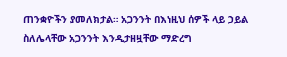ጠንቋዮችን ያመለክታል። አጋንንት በእነዚህ ሰዎች ላይ ኃይል ስለሌላቸው አጋንንት እንዲታዘዟቸው ማድረግ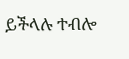ይችላሉ ተብሎ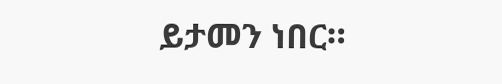ይታመን ነበር።